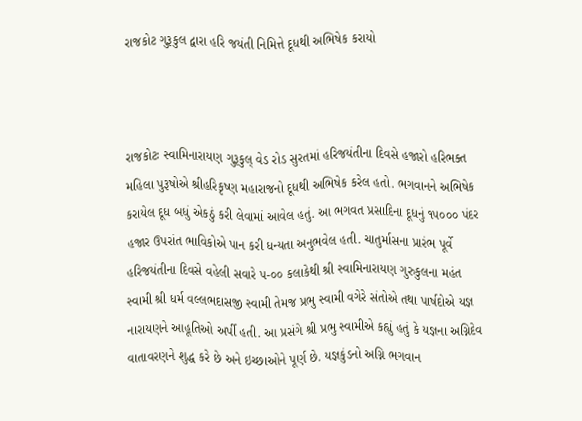રાજકોટ ગુરૂકુલ દ્વારા હરિ જયંતી નિમિત્તે દૂધથી અભિષેક કરાયો



રાજકોટઃ સ્વામિનારાયણ ગુરૂકુલ્ વેડ રોડ સુરતમાં હરિજયંતીના દિવસે હજારો હરિભક્ત મહિલા પુરૂષોએ શ્રીહરિકૃષ્ણ મહારાજનો દૂધથી અભિષેક કરેલ હતો. ભગવાનને અભિષેક કરાયેલ દૂધ બધું એકઠું કરી લેવામાં આવેલ હતું. આ ભગવત પ્રસાદિના દૂધનું ૧૫૦૦૦ પંદર હજાર ઉપરાંત ભાવિકોએ પાન કરી ધન્યતા અનુભવેલ હતી. ચાતુર્માસના પ્રારંભ પૂર્વે હરિજયંતીના દિવસે વહેલી સવારે ૫-૦૦ કલાકેથી શ્રી સ્વામિનારાયણ ગુરુકુલના મહંત સ્વામી શ્રી ધર્મ વલ્લભદાસજી સ્વામી તેમજ પ્રભુ સ્વામી વગેરે સંતોએ તથા પાર્ષદોએ યજ્ઞ નારાયણને આહૂતિઓ અર્પી હતી. આ પ્રસંગે શ્રી પ્રભુ સ્વામીએ કહ્યું હતું કે યજ્ઞના અગ્નિદેવ વાતાવરણને શુદ્ધ કરે છે અને ઇચ્છાઓને પૂર્ણ છે. યજ્ઞકુંડનો અગ્નિ ભગવાન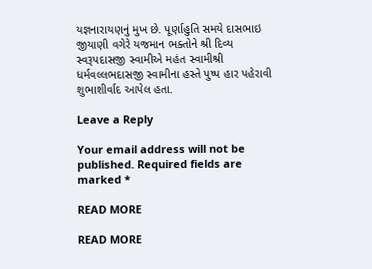યજ્ઞનારાયણનું મુખ છે. પૂર્ણાહુતિ સમયે દાસભાઇ જીયાણી વગેરે યજમાન ભક્તોને શ્રી દિવ્ય સ્વરૂપદાસજી સ્વામીએ મહંત સ્વામીશ્રી ધર્મવલ્લભદાસજી સ્વામીના હસ્તે પુષ્પ હાર પહેરાવી શુભાશીર્વાદ આપેલ હતા.

Leave a Reply

Your email address will not be published. Required fields are marked *

READ MORE

READ MORE